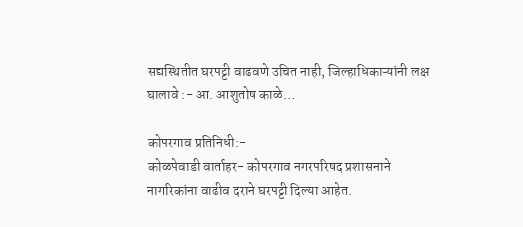सद्यस्थितीत घरपट्टी वाढवणे उचित नाही, जिल्हाधिकाऱ्यांनी लक्ष घालावे :- आ. आशुतोष काळे…

कोपरगाव प्रतिनिधी:-
कोळपेवाडी वार्ताहर- कोपरगाव नगरपरिषद प्रशासनाने नागरिकांना वाढीव दराने घरपट्टी दिल्या आहेत.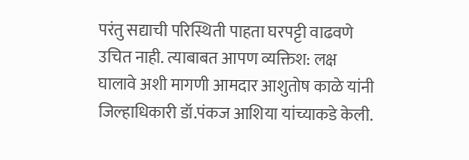परंतु सद्याची परिस्थिती पाहता घरपट्टी वाढवणे उचित नाही. त्याबाबत आपण व्यक्तिश: लक्ष घालावे अशी मागणी आमदार आशुतोष काळे यांनी जिल्हाधिकारी डॉ.पंकज आशिया यांच्याकडे केली.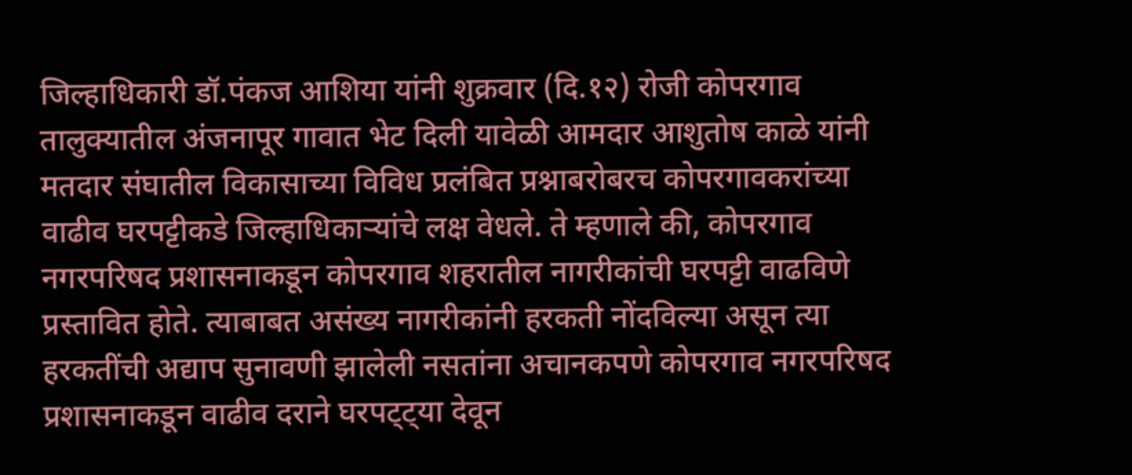जिल्हाधिकारी डॉ.पंकज आशिया यांनी शुक्रवार (दि.१२) रोजी कोपरगाव तालुक्यातील अंजनापूर गावात भेट दिली यावेळी आमदार आशुतोष काळे यांनी मतदार संघातील विकासाच्या विविध प्रलंबित प्रश्नाबरोबरच कोपरगावकरांच्या वाढीव घरपट्टीकडे जिल्हाधिकाऱ्यांचे लक्ष वेधले. ते म्हणाले की, कोपरगाव नगरपरिषद प्रशासनाकडून कोपरगाव शहरातील नागरीकांची घरपट्टी वाढविणे प्रस्तावित होते. त्याबाबत असंख्य नागरीकांनी हरकती नोंदविल्या असून त्या हरकतींची अद्याप सुनावणी झालेली नसतांना अचानकपणे कोपरगाव नगरपरिषद प्रशासनाकडून वाढीव दराने घरपट्ट्या देवून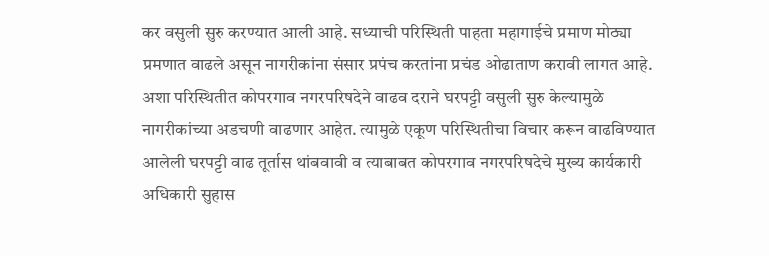कर वसुली सुरु करण्यात आली आहे. सध्याची परिस्थिती पाहता महागाईचे प्रमाण मोठ्या प्रमणात वाढले असून नागरीकांना संसार प्रपंच करतांना प्रचंड ओढाताण करावी लागत आहे. अशा परिस्थितीत कोपरगाव नगरपरिषदेने वाढव दराने घरपट्टी वसुली सुरु केल्यामुळे नागरीकांच्या अडचणी वाढणार आहेत. त्यामुळे एकूण परिस्थितीचा विचार करून वाढविण्यात आलेली घरपट्टी वाढ तूर्तास थांबवावी व त्याबाबत कोपरगाव नगरपरिषदेचे मुख्य कार्यकारी अधिकारी सुहास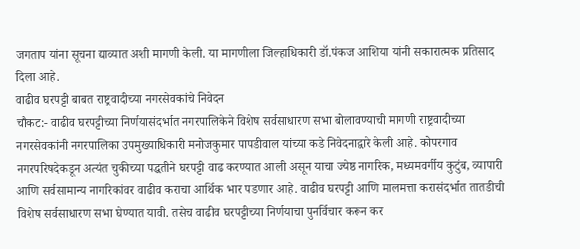जगताप यांना सूचना द्याव्यात अशी मागणी केली. या मागणीला जिल्हाधिकारी डॉ.पंकज आशिया यांनी सकारात्मक प्रतिसाद दिला आहे.
वाढीव घरपट्टी बाबत राष्ट्रवादीच्या नगरसेवकांचे निवेदन
चौकट:- वाढीव घरपट्टीच्या निर्णयासंदर्भात नगरपालिकेने विशेष सर्वसाधारण सभा बोलावण्याची मागणी राष्ट्रवादीच्या नगरसेवकांनी नगरपालिका उपमुख्याधिकारी मनोजकुमार पापडीवाल यांच्या कडे निवेदनाद्वारे केली आहे. कोपरगाव नगरपरिषदेकडून अत्यंत चुकीच्या पद्धतीने घरपट्टी वाढ करण्यात आली असून याचा ज्येष्ठ नागरिक, मध्यमवर्गीय कुटुंब, व्यापारी आणि सर्वसामान्य नागरिकांवर वाढीव कराचा आर्थिक भार पडणार आहे. वाढीव घरपट्टी आणि मालमत्ता करासंदर्भात तातडीची विशेष सर्वसाधारण सभा घेण्यात यावी. तसेच वाढीव घरपट्टीच्या निर्णयाचा पुनर्विचार करून कर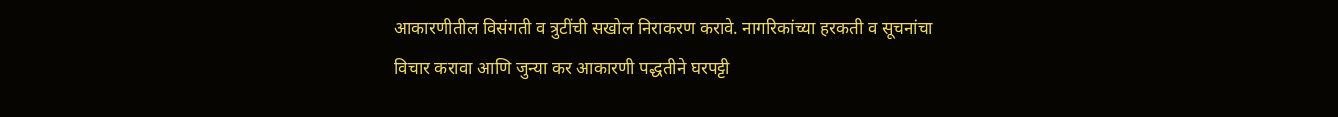आकारणीतील विसंगती व त्रुटींची सखोल निराकरण करावे. नागरिकांच्या हरकती व सूचनांचा विचार करावा आणि जुन्या कर आकारणी पद्धतीने घरपट्टी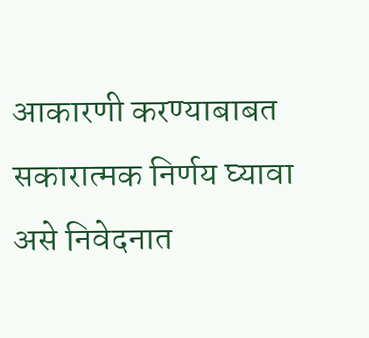आकारणी करण्याबाबत सकारात्मक निर्णय घ्यावा असे निवेदनात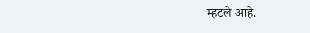म्हटले आहे.